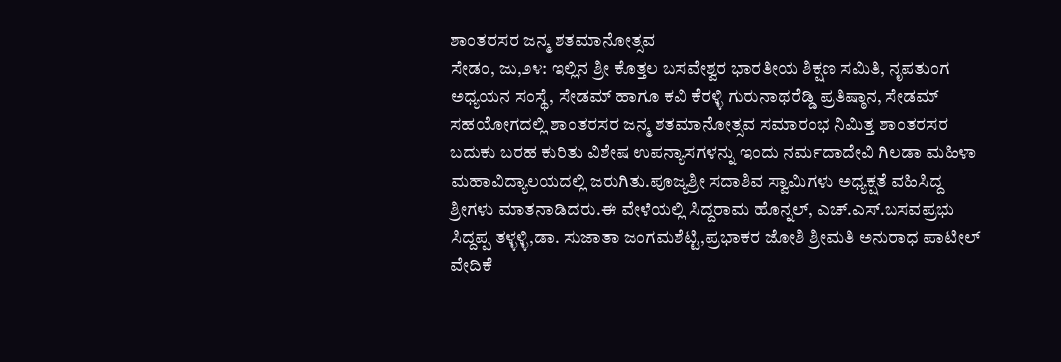ಶಾಂತರಸರ ಜನ್ಮ ಶತಮಾನೋತ್ಸವ
ಸೇಡಂ, ಜು,೨೪: ಇಲ್ಲಿನ ಶ್ರೀ ಕೊತ್ತಲ ಬಸವೇಶ್ವರ ಭಾರತೀಯ ಶಿಕ್ಷಣ ಸಮಿತಿ, ನೃಪತುಂಗ ಅಧ್ಯಯನ ಸಂಸ್ಥೆ, ಸೇಡಮ್ ಹಾಗೂ ಕವಿ ಕೆರಳ್ಳಿ ಗುರುನಾಥರೆಡ್ಡಿ ಪ್ರತಿಷ್ಠಾನ, ಸೇಡಮ್ ಸಹಯೋಗದಲ್ಲಿ ಶಾಂತರಸರ ಜನ್ಮ ಶತಮಾನೋತ್ಸವ ಸಮಾರಂಭ ನಿಮಿತ್ತ ಶಾಂತರಸರ ಬದುಕು ಬರಹ ಕುರಿತು ವಿಶೇಷ ಉಪನ್ಯಾಸಗಳನ್ನು ಇಂದು ನರ್ಮದಾದೇವಿ ಗಿಲಡಾ ಮಹಿಳಾ ಮಹಾವಿದ್ಯಾಲಯದಲ್ಲಿ ಜರುಗಿತು.ಪೂಜ್ಯಶ್ರೀ ಸದಾಶಿವ ಸ್ವಾಮಿಗಳು ಅಧ್ಯಕ್ಷತೆ ವಹಿಸಿದ್ದ ಶ್ರೀಗಳು ಮಾತನಾಡಿದರು.ಈ ವೇಳೆಯಲ್ಲಿ ಸಿದ್ದರಾಮ ಹೊನ್ನಲ್, ಎಚ್.ಎಸ್.ಬಸವಪ್ರಭು ಸಿದ್ದಪ್ಪ ತಳ್ಳಳ್ಳಿ,ಡಾ. ಸುಜಾತಾ ಜಂಗಮಶೆಟ್ಟಿ,ಪ್ರಭಾಕರ ಜೋಶಿ ಶ್ರೀಮತಿ ಅನುರಾಧ ಪಾಟೀಲ್ ವೇದಿಕೆ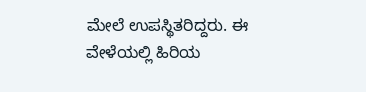ಮೇಲೆ ಉಪಸ್ಥಿತರಿದ್ದರು. ಈ ವೇಳೆಯಲ್ಲಿ ಹಿರಿಯ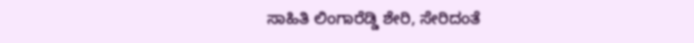ಸಾಹಿತಿ ಲಿಂಗಾರೆಡ್ಡಿ ಶೇರಿ, ಸೇರಿದಂತೆ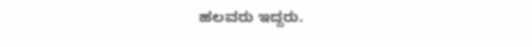ಹಲವರು ಇದ್ದರು.